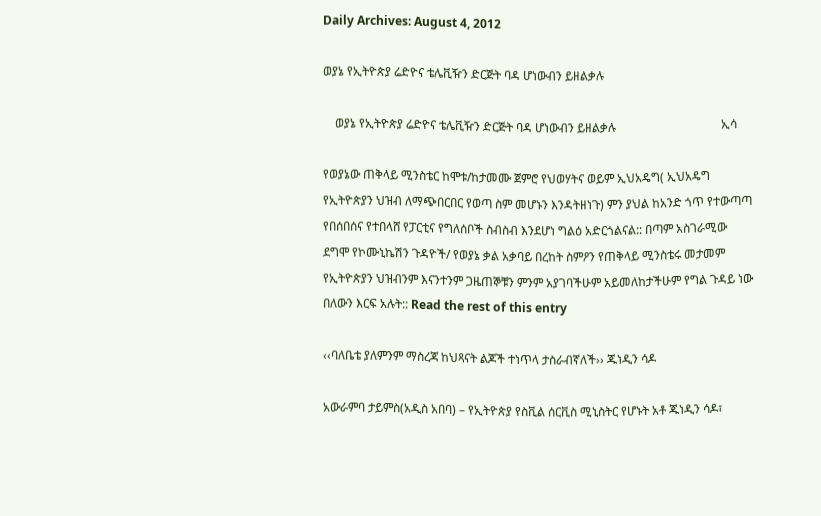Daily Archives: August 4, 2012

ወያኔ የኢትዮጵያ ሬድዮና ቴሌቪዥን ድርጅት ባዳ ሆነውብን ይዘልቃሉ

    ወያኔ የኢትዮጵያ ሬድዮና ቴሌቪዥን ድርጅት ባዳ ሆነውብን ይዘልቃሉ                                   ኢሳ

የወያኔው ጠቅላይ ሚንስቴር ከሞቱ/ከታመሙ ጀምሮ የህወሃትና ወይም ኢህአዴግ( ኢህአዴግ የኢትዮጵያን ህዝብ ለማጭበርበር የወጣ ስም መሆኑን እንዳትዘነጉ) ምን ያህል ከአንድ ጎጥ የተውጣጣ የበሰበሰና የተበላሸ የፓርቲና የግለሰቦች ስብስብ እንደሆነ ግልዕ አድርጎልናል:: በጣም አስገራሚው ደግሞ የኮሙኒኬሽን ጉዳዮች/ የወያኔ ቃል አቃባይ በረከት ስምዖን የጠቅላይ ሚንስቴሩ መታመም የኢትዮጵያን ህዝብንም እናንተንም ጋዜጠኞቹን ምንም አያገባችሁም አይመለከታችሁም የግል ጉዳይ ነው በለውን እርፍ አሉት:: Read the rest of this entry

‹‹ባለቤቴ ያለምንም ማስረጃ ከህጻናት ልጆች ተነጥላ ታስራብኛለች›› ጁነዲን ሳዶ

አውራምባ ታይምስ(አዲስ አበባ) – የኢትዮጵያ የስቪል ሰርቪስ ሚኒስትር የሆኑት አቶ ጁነዲን ሳዶ፣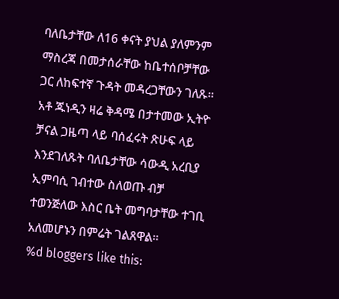ባለቤታቸው ለ16 ቀናት ያህል ያለምንም ማስረጃ በመታሰራቸው ከቤተሰቦቻቸው ጋር ለከፍተኛ ጉዳት መዳረጋቸውን ገለጹ፡፡ አቶ ጁነዲን ዛሬ ቅዳሜ በታተመው ኢትዮ ቻናል ጋዜጣ ላይ ባሰፈሩት ጽሁፍ ላይ እንደገለጹት ባለቤታቸው ሳውዲ አረቢያ ኢምባሲ ገብተው ስለወጡ ብቻ ተወንጅለው እስር ቤት መግባታቸው ተገቢ አለመሆኑን በምሬት ገልጸዋል፡፡
%d bloggers like this: